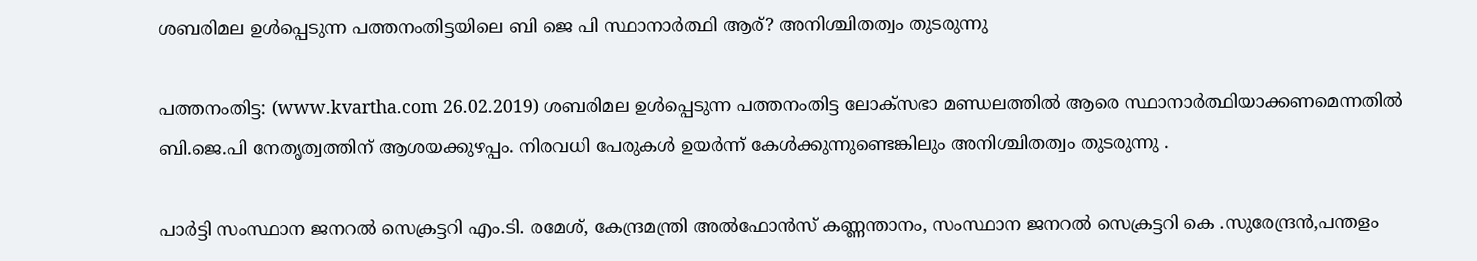ശബരിമല ഉള്‍പ്പെടുന്ന പത്തനംതിട്ടയിലെ ബി ജെ പി സ്ഥാനാര്‍ത്ഥി ആര്? അനിശ്ചിതത്വം തുടരുന്നു

പത്തനംതിട്ട: (www.kvartha.com 26.02.2019) ശബരിമല ഉള്‍പ്പെടുന്ന പത്തനംതിട്ട ലോക്സഭാ മണ്ഡലത്തില്‍ ആരെ സ്ഥാനാര്‍ത്ഥിയാക്കണമെന്നതില്‍ ബി.ജെ.പി നേതൃത്വത്തിന് ആശയക്കുഴപ്പം. നിരവധി പേരുകള്‍ ഉയര്‍ന്ന് കേള്‍ക്കുന്നുണ്ടെങ്കിലും അനിശ്ചിതത്വം തുടരുന്നു .

പാര്‍ട്ടി സംസ്ഥാന ജനറല്‍ സെക്രട്ടറി എം.ടി. രമേശ്, കേന്ദ്രമന്ത്രി അല്‍ഫോന്‍സ് കണ്ണന്താനം, സംസ്ഥാന ജനറല്‍ സെക്രട്ടറി കെ .സുരേന്ദ്രന്‍,പന്തളം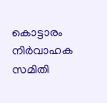കൊട്ടാരം നിര്‍വാഹക സമിതി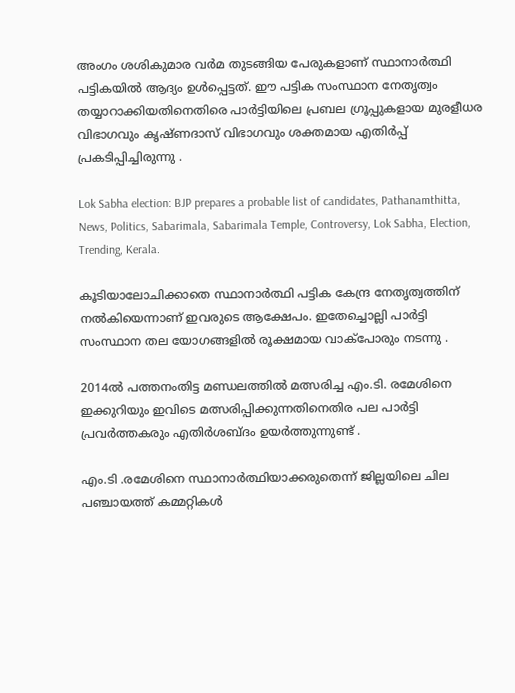അംഗം ശശികുമാര വര്‍മ തുടങ്ങിയ പേരുകളാണ് സ്ഥാനാര്‍ത്ഥി പട്ടികയില്‍ ആദ്യം ഉള്‍പ്പെട്ടത്. ഈ പട്ടിക സംസ്ഥാന നേതൃത്വം തയ്യാറാക്കിയതിനെതിരെ പാര്‍ട്ടിയിലെ പ്രബല ഗ്രൂപ്പുകളായ മുരളീധര വിഭാഗവും കൃഷ്ണദാസ് വിഭാഗവും ശക്തമായ എതിര്‍പ്പ് പ്രകടിപ്പിച്ചിരുന്നു .

Lok Sabha election: BJP prepares a probable list of candidates, Pathanamthitta, News, Politics, Sabarimala, Sabarimala Temple, Controversy, Lok Sabha, Election, Trending, Kerala.

കൂടിയാലോചിക്കാതെ സ്ഥാനാര്‍ത്ഥി പട്ടിക കേന്ദ്ര നേതൃത്വത്തിന് നല്‍കിയെന്നാണ് ഇവരുടെ ആക്ഷേപം. ഇതേച്ചൊല്ലി പാര്‍ട്ടി സംസ്ഥാന തല യോഗങ്ങളില്‍ രൂക്ഷമായ വാക്പോരും നടന്നു .

2014ല്‍ പത്തനംതിട്ട മണ്ഡലത്തില്‍ മത്സരിച്ച എം.ടി. രമേശിനെ ഇക്കുറിയും ഇവിടെ മത്സരിപ്പിക്കുന്നതിനെതിര പല പാര്‍ട്ടി പ്രവര്‍ത്തകരും എതിര്‍ശബ്ദം ഉയര്‍ത്തുന്നുണ്ട് .

എം.ടി .രമേശിനെ സ്ഥാനാര്‍ത്ഥിയാക്കരുതെന്ന് ജില്ലയിലെ ചില പഞ്ചായത്ത് കമ്മറ്റികള്‍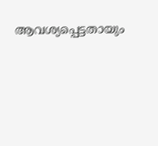ആവശ്യപ്പെട്ടതായും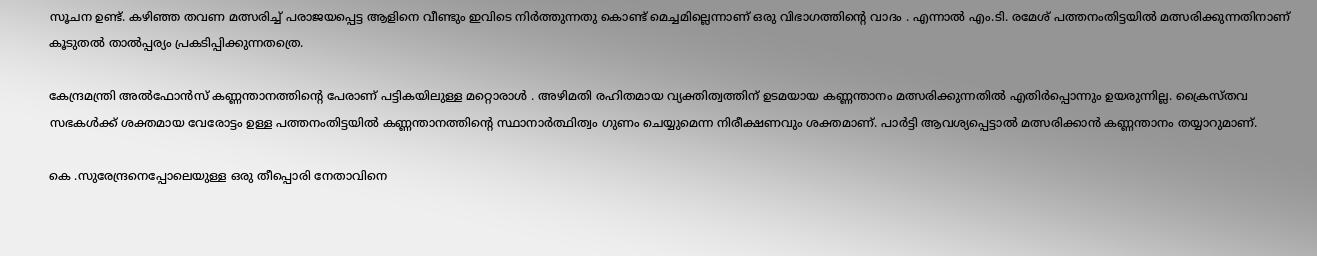സൂചന ഉണ്ട്. കഴിഞ്ഞ തവണ മത്സരിച്ച് പരാജയപ്പെട്ട ആളിനെ വീണ്ടും ഇവിടെ നിര്‍ത്തുന്നതു കൊണ്ട് മെച്ചമില്ലെന്നാണ് ഒരു വിഭാഗത്തിന്റെ വാദം . എന്നാല്‍ എം.ടി. രമേശ് പത്തനംതിട്ടയില്‍ മത്സരിക്കുന്നതിനാണ് കൂടുതല്‍ താല്‍പ്പര്യം പ്രകടിപ്പിക്കുന്നതത്രെ.

കേന്ദ്രമന്ത്രി അല്‍ഫോന്‍സ് കണ്ണന്താനത്തിന്റെ പേരാണ് പട്ടികയിലുള്ള മറ്റൊരാള്‍ . അഴിമതി രഹിതമായ വ്യക്തിത്വത്തിന് ഉടമയായ കണ്ണന്താനം മത്സരിക്കുന്നതില്‍ എതിര്‍പ്പൊന്നും ഉയരുന്നില്ല. ക്രൈസ്തവ സഭകള്‍ക്ക് ശക്തമായ വേരോട്ടം ഉള്ള പത്തനംതിട്ടയില്‍ കണ്ണന്താനത്തിന്റെ സ്ഥാനാര്‍ത്ഥിത്വം ഗുണം ചെയ്യുമെന്ന നിരീക്ഷണവും ശക്തമാണ്. പാര്‍ട്ടി ആവശ്യപ്പെട്ടാല്‍ മത്സരിക്കാന്‍ കണ്ണന്താനം തയ്യാറുമാണ്.

കെ .സുരേന്ദ്രനെപ്പോലെയുള്ള ഒരു തീപ്പൊരി നേതാവിനെ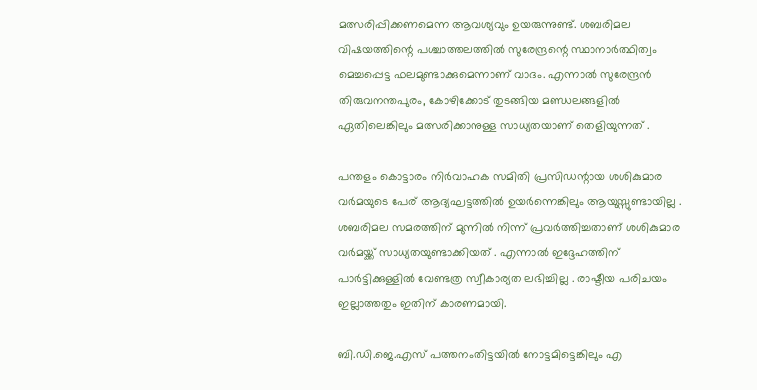മത്സരിപ്പിക്കണമെന്ന ആവശ്യവും ഉയരുന്നുണ്ട്. ശബരിമല വിഷയത്തിന്റെ പശ്ചാത്തലത്തില്‍ സുരേന്ദ്രന്റെ സ്ഥാനാര്‍ത്ഥിത്വം മെച്ചപ്പെട്ട ഫലമുണ്ടാക്കുമെന്നാണ് വാദം. എന്നാല്‍ സുരേന്ദ്രന്‍ തിരുവനന്തപുരം, കോഴിക്കോട് തുടങ്ങിയ മണ്ഡലങ്ങളില്‍ ഏതിലെങ്കിലും മത്സരിക്കാനുള്ള സാധ്യതയാണ് തെളിയുന്നത് .

പന്തളം കൊട്ടാരം നിര്‍വാഹക സമിതി പ്രസിഡന്റായ ശശികുമാര വര്‍മയുടെ പേര് ആദ്യഘട്ടത്തില്‍ ഉയര്‍ന്നെങ്കിലും ആയുസ്സുണ്ടായില്ല . ശബരിമല സമരത്തിന് മുന്നില്‍ നിന്ന് പ്രവര്‍ത്തിച്ചതാണ് ശശികുമാര വര്‍മയ്ക്ക് സാധ്യതയുണ്ടാക്കിയത് . എന്നാല്‍ ഇദ്ദേഹത്തിന് പാര്‍ട്ടിക്കുള്ളില്‍ വേണ്ടത്ര സ്വീകാര്യത ലഭിച്ചില്ല . രാഷ്ടീയ പരിചയം ഇല്ലാത്തതും ഇതിന് കാരണമായി.

ബി.ഡി.ജെ.എസ് പത്തനംതിട്ടയില്‍ നോട്ടമിട്ടെങ്കിലും എ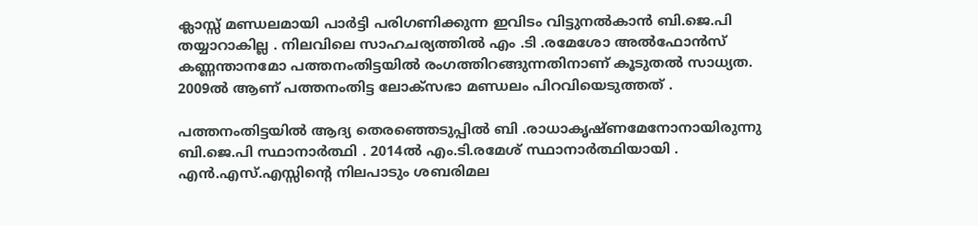ക്ലാസ്സ് മണ്ഡലമായി പാര്‍ട്ടി പരിഗണിക്കുന്ന ഇവിടം വിട്ടുനല്‍കാന്‍ ബി.ജെ.പി തയ്യാറാകില്ല . നിലവിലെ സാഹചര്യത്തില്‍ എം .ടി .രമേശോ അല്‍ഫോന്‍സ് കണ്ണന്താനമോ പത്തനംതിട്ടയില്‍ രംഗത്തിറങ്ങുന്നതിനാണ് കൂടുതല്‍ സാധ്യത. 2009ല്‍ ആണ് പത്തനംതിട്ട ലോക്‌സഭാ മണ്ഡലം പിറവിയെടുത്തത് .

പത്തനംതിട്ടയില്‍ ആദ്യ തെരഞ്ഞെടുപ്പില്‍ ബി .രാധാകൃഷ്ണമേനോനായിരുന്നു ബി.ജെ.പി സ്ഥാനാര്‍ത്ഥി . 2014ല്‍ എം.ടി.രമേശ് സ്ഥാനാര്‍ത്ഥിയായി . എന്‍.എസ്.എസ്സിന്റെ നിലപാടും ശബരിമല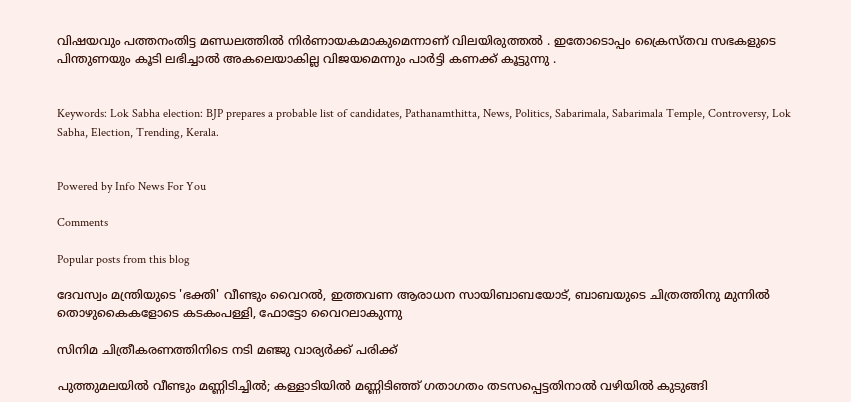വിഷയവും പത്തനംതിട്ട മണ്ഡലത്തില്‍ നിര്‍ണായകമാകുമെന്നാണ് വിലയിരുത്തല്‍ . ഇതോടൊപ്പം ക്രൈസ്തവ സഭകളുടെ പിന്തുണയും കൂടി ലഭിച്ചാല്‍ അകലെയാകില്ല വിജയമെന്നും പാര്‍ട്ടി കണക്ക് കൂട്ടുന്നു .


Keywords: Lok Sabha election: BJP prepares a probable list of candidates, Pathanamthitta, News, Politics, Sabarimala, Sabarimala Temple, Controversy, Lok Sabha, Election, Trending, Kerala.


Powered by Info News For You

Comments

Popular posts from this blog

ദേവസ്വം മന്ത്രിയുടെ 'ഭക്തി' വീണ്ടും വൈറല്‍, ഇത്തവണ ആരാധന സായിബാബയോട്, ബാബയുടെ ചിത്രത്തിനു മുന്നില്‍ തൊഴുകൈകളോടെ കടകംപള്ളി, ഫോട്ടോ വൈറലാകുന്നു

സിനിമ ചിത്രീകരണത്തിനിടെ നടി മഞ്ജു വാര്യര്‍ക്ക് പരിക്ക്

പുത്തുമലയില്‍ വീണ്ടും മണ്ണിടിച്ചില്‍; കള്ളാടിയില്‍ മണ്ണിടിഞ്ഞ് ഗതാഗതം തടസപ്പെട്ടതിനാല്‍ വഴിയില്‍ കുടുങ്ങി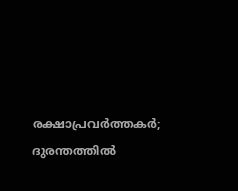രക്ഷാപ്രവര്‍ത്തകര്‍; ദുരന്തത്തില്‍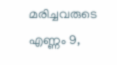മരിച്ചവരുടെ എണ്ണം 9,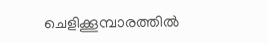ചെളിക്കൂമ്പാരത്തില്‍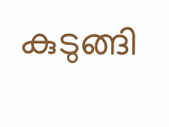കുടുങ്ങി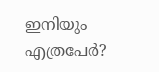ഇനിയും എത്രപേര്‍?